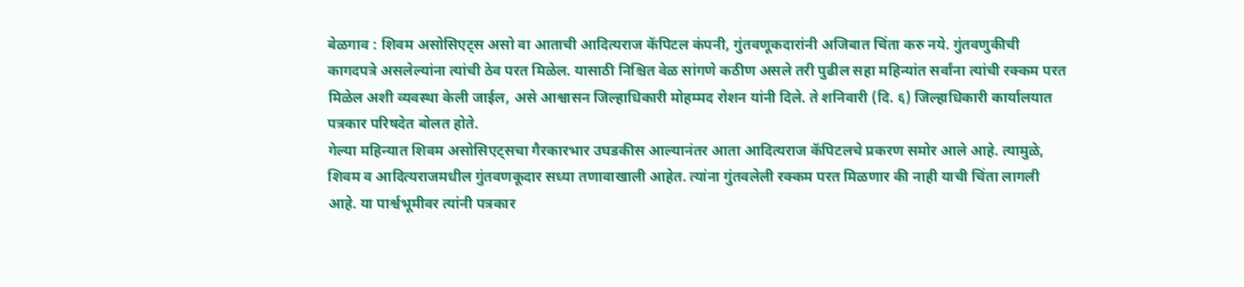बेळगाव : शिवम असोसिएट्स असो वा आताची आदित्यराज कॅपिटल कंपनी, गुंतवणूकदारांनी अजिबात चिंता करु नये. गुंतवणुकीची कागदपत्रे असलेल्यांना त्यांची ठेव परत मिळेल. यासाठी निश्चित वेळ सांगणे कठीण असले तरी पुढील सहा महिन्यांत सर्वांना त्यांची रक्कम परत मिळेल अशी व्यवस्था केली जाईल, असे आश्वासन जिल्हाधिकारी मोहम्मद रोशन यांनी दिले. ते शनिवारी (दि. ६) जिल्हाधिकारी कार्यालयात पत्रकार परिषदेत बोलत होते.
गेल्या महिन्यात शिवम असोसिएट्सचा गैरकारभार उघडकीस आल्यानंतर आता आदित्यराज कॅपिटलचे प्रकरण समोर आले आहे. त्यामुळे, शिवम व आदित्यराजमधील गुंतवणकूदार सध्या तणावाखाली आहेत. त्यांना गुंतवलेली रक्कम परत मिळणार की नाही याची चिंता लागली आहे. या पार्श्वभूमीवर त्यांनी पत्रकार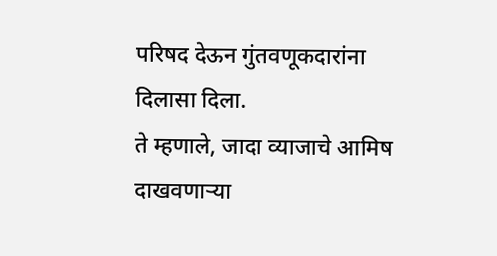परिषद देऊन गुंतवणूकदारांना दिलासा दिला.
ते म्हणाले, जादा व्याजाचे आमिष दाखवणाऱ्या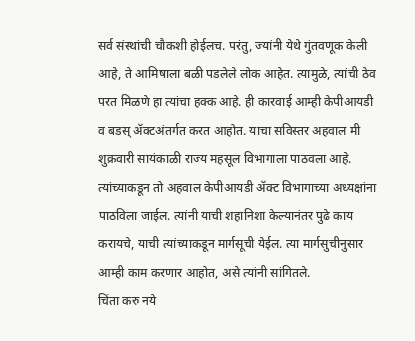सर्व संस्थांची चौकशी होईलच. परंतु, ज्यांनी येथे गुंतवणूक केली आहे, ते आमिषाला बळी पडलेले लोक आहेत. त्यामुळे, त्यांची ठेव परत मिळणे हा त्यांचा हक्क आहे. ही कारवाई आम्ही केपीआयडी व बडस् ॲक्टअंतर्गत करत आहोत. याचा सविस्तर अहवाल मी शुक्रवारी सायंकाळी राज्य महसूल विभागाला पाठवला आहे. त्यांच्याकडून तो अहवाल केपीआयडी ॲक्ट विभागाच्या अध्यक्षांना पाठविला जाईल. त्यांनी याची शहानिशा केल्यानंतर पुढे काय करायचे, याची त्यांच्याकडून मार्गसूची येईल. त्या मार्गसुचीनुसार आम्ही काम करणार आहोत, असे त्यांनी सांगितले.
चिंता करु नये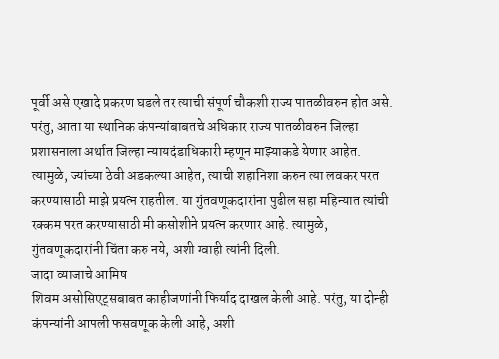पूर्वी असे एखादे प्रकरण घडले तर त्याची संपूर्ण चौकशी राज्य पातळीवरुन होत असे. परंतु, आता या स्थानिक कंपन्यांबाबतचे अधिकार राज्य पातळीवरुन जिल्हा प्रशासनाला अर्थात जिल्हा न्यायदंडाधिकारी म्हणून माझ्याकडे येणार आहेत. त्यामुळे, ज्यांच्या ठेवी अडकल्या आहेत, त्याची शहानिशा करुन त्या लवकर परत करण्यासाठी माझे प्रयत्न राहतील. या गुंतवणूकदारांना पुढील सहा महिन्यात त्यांची रक्कम परत करण्यासाठी मी कसोशीने प्रयत्न करणार आहे. त्यामुळे, गुंतवणूकदारांनी चिंता करु नये, अशी ग्वाही त्यांनी दिली.
जादा व्याजाचे आमिष
शिवम असोसिएट्सबाबत काहीजणांनी फिर्याद दाखल केली आहे. परंतु, या दोन्ही कंपन्यांनी आपली फसवणूक केली आहे, अशी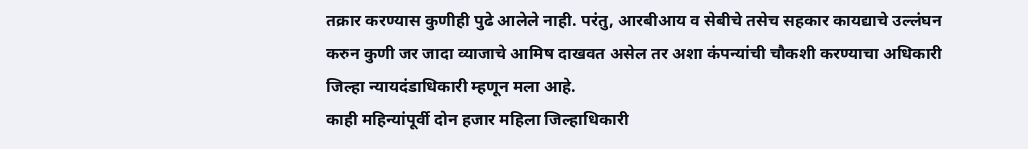तक्रार करण्यास कुणीही पुढे आलेले नाही. परंतु, आरबीआय व सेबीचे तसेच सहकार कायद्याचे उल्लंघन करुन कुणी जर जादा व्याजाचे आमिष दाखवत असेल तर अशा कंपन्यांची चौकशी करण्याचा अधिकारी जिल्हा न्यायदंडाधिकारी म्हणून मला आहे.
काही महिन्यांपूर्वी दोन हजार महिला जिल्हाधिकारी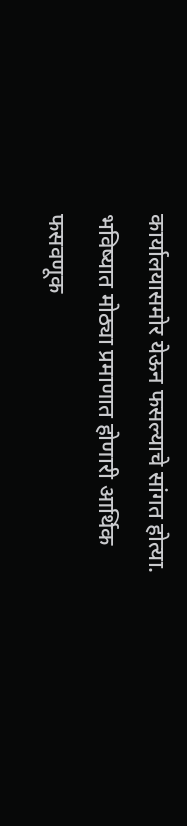कार्यालयासमोर येऊन फसल्याचे सांगत होत्या. भविष्यात मोठ्या प्रमाणात होणारी आर्थिक फसवणूक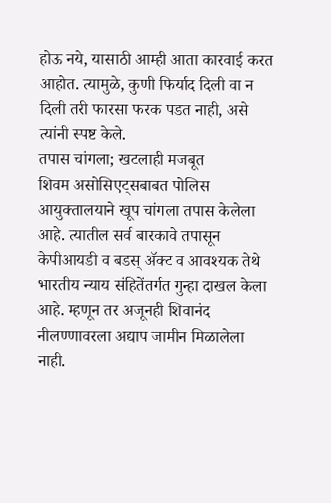होऊ नये, यासाठी आम्ही आता कारवाई करत आहोत. त्यामुळे, कुणी फिर्याद दिली वा न दिली तरी फारसा फरक पडत नाही, असे त्यांनी स्पष्ट केले.
तपास चांगला; खटलाही मजबूत
शिवम असोसिएट्सबाबत पोलिस आयुक्तालयाने खूप चांगला तपास केलेला आहे. त्यातील सर्व बारकावे तपासून केपीआयडी व बडस् ॲक्ट व आवश्यक तेथे भारतीय न्याय संहितेंतर्गत गुन्हा दाखल केला आहे. म्हणून तर अजूनही शिवानंद नीलण्णावरला अद्याप जामीन मिळालेला नाही.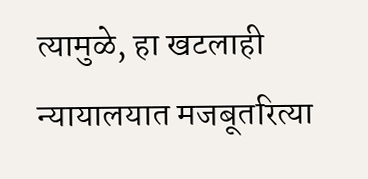त्यामुळे, हा खटलाही न्यायालयात मजबूतरित्या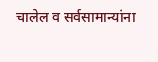चालेल व सर्वसामान्यांना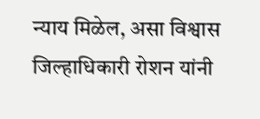न्याय मिळेल, असा विश्वास जिल्हाधिकारी रोशन यांनी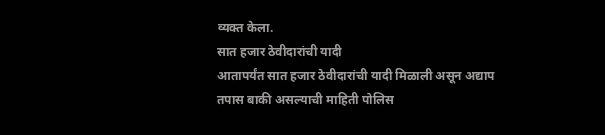व्यक्त केला.
सात हजार ठेवीदारांची यादी
आतापर्यंत सात हजार ठेवीदारांची यादी मिळाली असून अद्याप तपास बाकी असल्याची माहिती पोलिस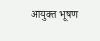आयुक्त भूषण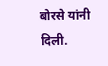बोरसे यांनी दिली.